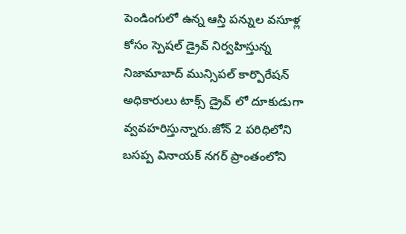పెండింగులో ఉన్న ఆస్తి పన్నుల వసూళ్ల కోసం స్పెషల్ డ్రైవ్ నిర్వహిస్తున్న నిజామాబాద్ మున్సిపల్ కార్పొరేషన్ అధికారులు టాక్స్ డ్రైవ్ లో దూకుడుగా వ్వవహరిస్తున్నారు.జోన్ 2 పరిధిలోని బసప్ప వినాయక్ నగర్ ప్రాంతంలోని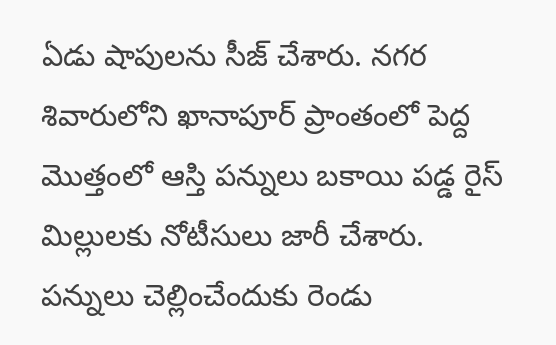ఏడు షాపులను సీజ్ చేశారు. నగర శివారులోని ఖానాపూర్ ప్రాంతంలో పెద్ద మొత్తంలో ఆస్తి పన్నులు బకాయి పడ్డ రైస్ మిల్లులకు నోటీసులు జారీ చేశారు. పన్నులు చెల్లించేందుకు రెండు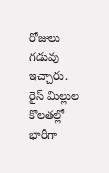రోజులు గడువు ఇచ్చారు. రైస్ మిల్లుల కొలతల్లో భారీగా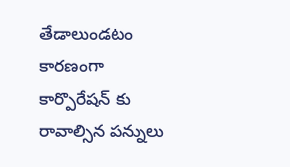తేడాలుండటం కారణంగా కార్పొరేషన్ కు రావాల్సిన పన్నులు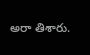అరా తిశారు.